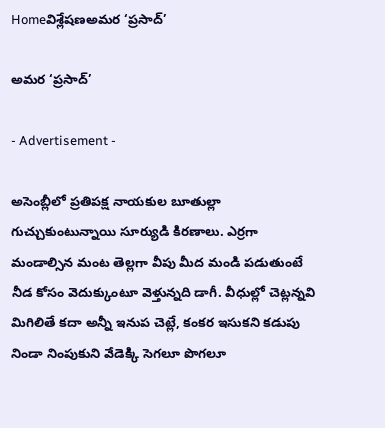Homeవిశ్లేషణఅమర ‘ప్రసాద్‌’

అమర ‘ప్రసాద్‌’

- Advertisement -

అసెంబ్లీలో ప్రతిపక్ష నాయకుల బూతుల్లా గుచ్చుకుంటున్నాయి సూర్యుడి కిరణాలు. ఎర్రగా మండాల్సిన మంట తెల్లగా వీపు మీద మండి పడుతుంటే నీడ కోసం వెదుక్కుంటూ వెళ్తున్నది డాగీ. వీధుల్లో చెట్లన్నవి మిగిలితే కదా అన్నీ ఇనుప చెట్లే, కంకర ఇసుకని కడుపు నిండా నింపుకుని వేడెక్కి సెగలూ పొగలూ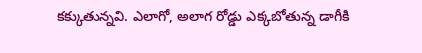కక్కుతున్నవి. ఎలాగో, అలాగ రోడ్డు ఎక్కబోతున్న డాగీకి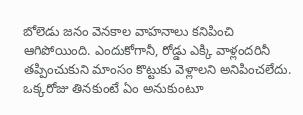బోలెడు జనం వెనకాల వాహనాలు కనిపించి ఆగిపోయింది. ఎందుకోగానీ, రోడ్డు ఎక్కి వాళ్లందరినీ తప్పించుకుని మాంసం కొట్టుకు వెళ్లాలని అనిపించలేదు. ఒక్కరోజు తినకుంటే ఏం అనుకుంటూ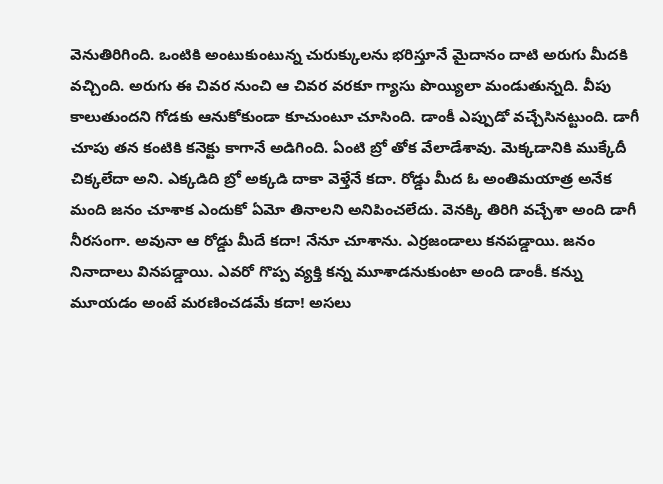వెనుతిరిగింది. ఒంటికి అంటుకుంటున్న చురుక్కులను భరిస్తూనే మైదానం దాటి అరుగు మీదకి వచ్చింది. అరుగు ఈ చివర నుంచి ఆ చివర వరకూ గ్యాసు పొయ్యిలా మండుతున్నది. వీపు కాలుతుందని గోడకు ఆనుకోకుండా కూచుంటూ చూసింది. డాంకీ ఎప్పుడో వచ్చేసినట్టుంది. డాగీ చూపు తన కంటికి కనెక్టు కాగానే అడిగింది. ఏంటి బ్రో తోక వేలాడేశావు. మెక్కడానికి ముక్కేదీ చిక్కలేదా అని. ఎక్కడిది బ్రో అక్కడి దాకా వెళ్తేనే కదా. రోడ్డు మీద ఓ అంతిమయాత్ర అనేక మంది జనం చూశాక ఎందుకో ఏమో తినాలని అనిపించలేదు. వెనక్కి తిరిగి వచ్చేశా అంది డాగీ నీరసంగా. అవునా ఆ రోడ్డు మీదే కదా! నేనూ చూశాను. ఎర్రజండాలు కనపడ్డాయి. జనం నినాదాలు వినపడ్డాయి. ఎవరో గొప్ప వ్యక్తి కన్న మూశాడనుకుంటా అంది డాంకీ. కన్ను మూయడం అంటే మరణించడమే కదా! అసలు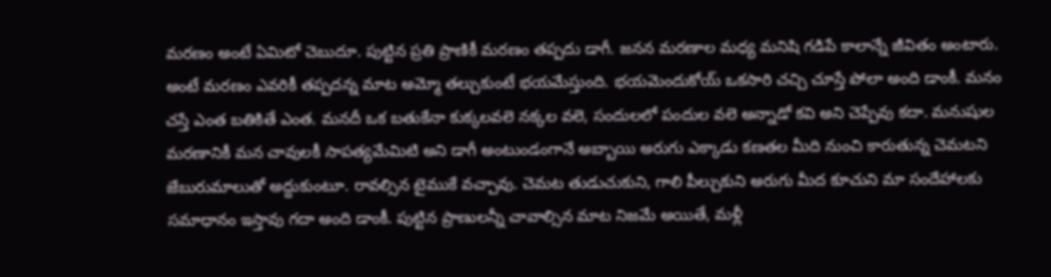మరణం అంటే ఏమిటో చెబుదూ. పుట్టిన ప్రతి ప్రాణికీ మరణం తప్పదు డాగీ. జనన మరణాల మధ్య మనిషి గడిపే కాలాన్నే జీవితం అంటారు. అంటే మరణం ఎవరికీ తప్పదన్న మాట అమ్మో తల్చుకుంటే భయమేస్తుంది. భయమెందుకోయ్ ఒకసారి చచ్చి చూస్తే పోలా అంది డాంకీ. మనం చస్తే ఎంత బతికితే ఎంత. మనదీ ఒక బతుకేనా కుక్కలవలె నక్కల వలె, సందులలో పందుల వలె అన్నాడో కవి అని చెప్పేవు కదా. మనుషుల మరణానికీ మన చావులకీ సాపత్యమేమిటి అని డాగీ అంటుండంగానే అబ్బాయి అరుగు ఎక్కాడు కణతల మీది నుంచి కారుతున్న చెమటని జేబురుమాలుతో అద్దుకుంటూ. రావల్సిన టైముకే వచ్చావు. చెమట తుడుచుకుని, గాలి పీల్చుకుని అరుగు మీద కూచుని మా సందేహాలకు సమాధానం ఇస్తావు గదా అంది డాంకీ. పుట్టిన ప్రాణులన్నీ చావాల్సిన మాట నిజమే అయితే, మళ్లీ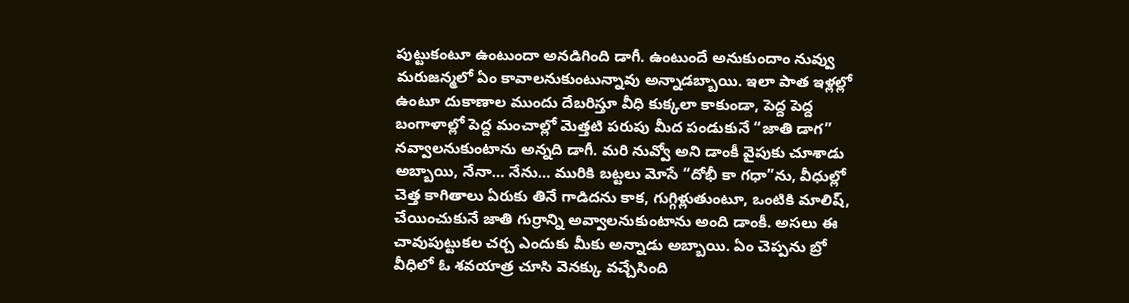పుట్టుకంటూ ఉంటుందా అనడిగింది డాగీ. ఉంటుందే అనుకుందాం నువ్వు మరుజన్మలో ఏం కావాలనుకుంటున్నావు అన్నాడబ్బాయి. ఇలా పాత ఇళ్లల్లో ఉంటూ దుకాణాల ముందు దేబరిస్తూ వీధి కుక్కలా కాకుండా, పెద్ద పెద్ద బంగాళాల్లో పెద్ద మంచాల్లో మెత్తటి పరుపు మీద పండుకునే “జాతి డాగ” నవ్వాలనుకుంటాను అన్నది డాగీ. మరి నువ్వో అని డాంకీ వైపుకు చూశాడు అబ్బాయి, నేనా… నేను… మురికి బట్టలు మోసే “దోభీ కా గధా”ను, వీధుల్లో చెత్త కాగితాలు ఏరుకు తినే గాడిదను కాక, గుగ్గిళ్లుతుంటూ, ఒంటికి మాలిష్, చేయించుకునే జాతి గుర్రాన్ని అవ్వాలనుకుంటాను అంది డాంకీ. అసలు ఈ చావుపుట్టుకల చర్చ ఎందుకు మీకు అన్నాడు అబ్బాయి. ఏం చెప్పను బ్రో వీధిలో ఓ శవయాత్ర చూసి వెనక్కు వచ్చేసింది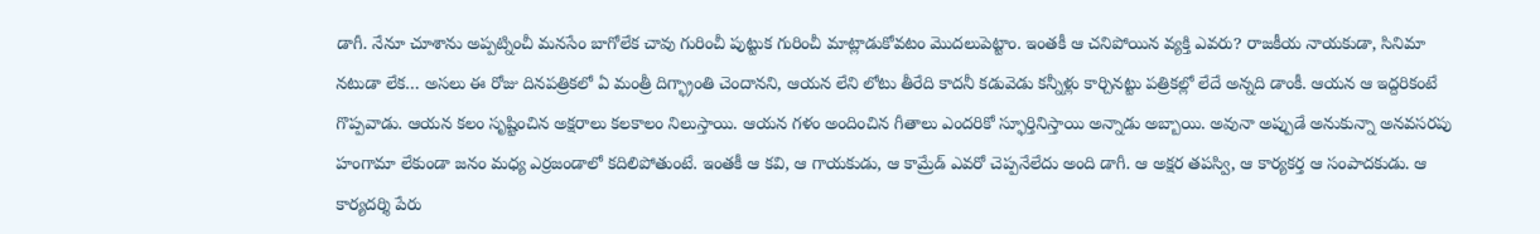డాగీ. నేనూ చూశాను అప్పట్నించీ మనసేం బాగోలేక చావు గురించీ పుట్టుక గురించీ మాట్లాడుకోవటం మొదలుపెట్టాం. ఇంతకీ ఆ చనిపోయిన వ్యక్తి ఎవరు? రాజకీయ నాయకుడా, సినిమా నటుడా లేక… అసలు ఈ రోజు దినపత్రికలో ఏ మంత్రీ దిగ్భ్రాంతి చెందానని, ఆయన లేని లోటు తీరేది కాదనీ కడువెడు కన్నీళ్లు కార్చినట్టు పత్రికల్లో లేదే అన్నది డాంకీ. ఆయన ఆ ఇద్దరికంటే గొప్పవాడు. ఆయన కలం సృష్టించిన అక్షరాలు కలకాలం నిలుస్తాయి. ఆయన గళం అందించిన గీతాలు ఎందరికో స్ఫూర్తినిస్తాయి అన్నాడు అబ్బాయి. అవునా అప్పుడే అనుకున్నా అనవసరపు హంగామా లేకుండా జనం మధ్య ఎర్రజండాలో కదిలిపోతుంటే. ఇంతకీ ఆ కవి, ఆ గాయకుడు, ఆ కామ్రేడ్ ఎవరో చెప్పనేలేదు అంది డాగీ. ఆ అక్షర తపస్వి, ఆ కార్యకర్త ఆ సంపాదకుడు. ఆ కార్యదర్శి పేరు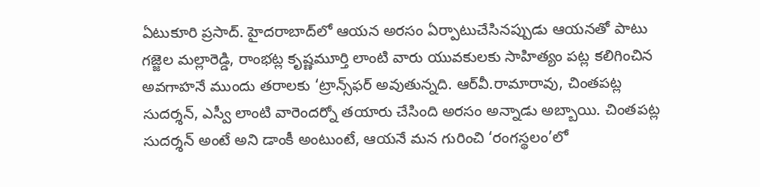ఏటుకూరి ప్రసాద్. హైదరాబాద్‌లో ఆయన అరసం ఏర్పాటుచేసినప్పుడు ఆయనతో పాటు గజ్జెల మల్లారెడ్డి, రాంభట్ల కృష్ణమూర్తి లాంటి వారు యువకులకు సాహిత్యం పట్ల కలిగించిన అవగాహనే ముందు తరాలకు ‘ట్రాన్స్‌ఫర్ అవుతున్నది. ఆర్‌వీ.రామారావు, చింతపట్ల సుదర్శన్, ఎస్వీ లాంటి వారెందర్నో తయారు చేసింది అరసం అన్నాడు అబ్బాయి. చింతపట్ల సుదర్శన్ అంటే అని డాంకీ అంటుంటే, ఆయనే మన గురించి ‘రంగస్థలం’లో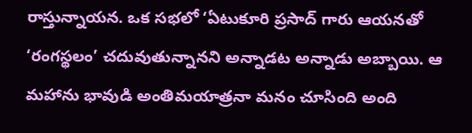రాస్తున్నాయన. ఒక సభలో ‘ఏటుకూరి ప్రసాద్ గారు ఆయనతో ‘రంగస్థలం’ చదువుతున్నానని అన్నాడట అన్నాడు అబ్బాయి. ఆ మహాను భావుడి అంతిమయాత్రనా మనం చూసింది అంది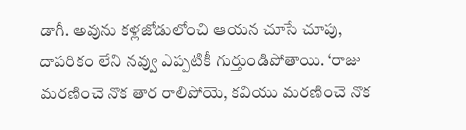డాగీ. అవును కళ్లజోడులోంచి ఆయన చూసే చూపు, దాపరికం లేని నవ్వు ఎప్పటికీ గుర్తుండిపోతాయి. ‘రాజు మరణించె నొక తార రాలిపోయె, కవియు మరణించె నొక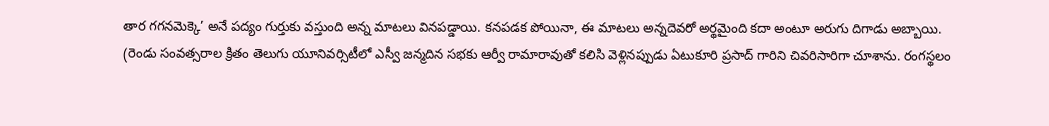తార గగనమెక్కె’ అనే పద్యం గుర్తుకు వస్తుంది అన్న మాటలు వినపడ్డాయి. కనపడక పోయినా, ఈ మాటలు అన్నదెవరో అర్థమైంది కదా అంటూ అరుగు దిగాడు అబ్బాయి.
(రెండు సంవత్సరాల క్రితం తెలుగు యూనివర్సిటీలో ఎస్వీ జన్మదిన సభకు ఆర్వీ రామారావుతో కలిసి వెళ్లినప్పుడు ఏటుకూరి ప్రసాద్ గారిని చివరిసారిగా చూశాను. రంగస్థలం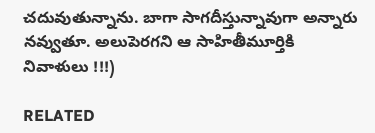చదువుతున్నాను. బాగా సాగదీస్తున్నావుగా అన్నారు నవ్వుతూ. అలుపెరగని ఆ సాహితీమూర్తికి నివాళులు !!!)

RELATED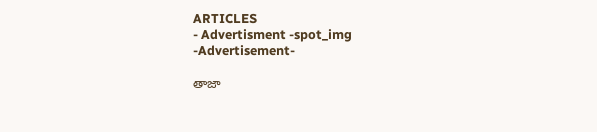ARTICLES
- Advertisment -spot_img
-Advertisement-

తాజా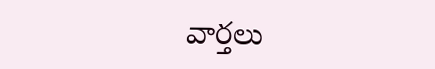వార్తలు